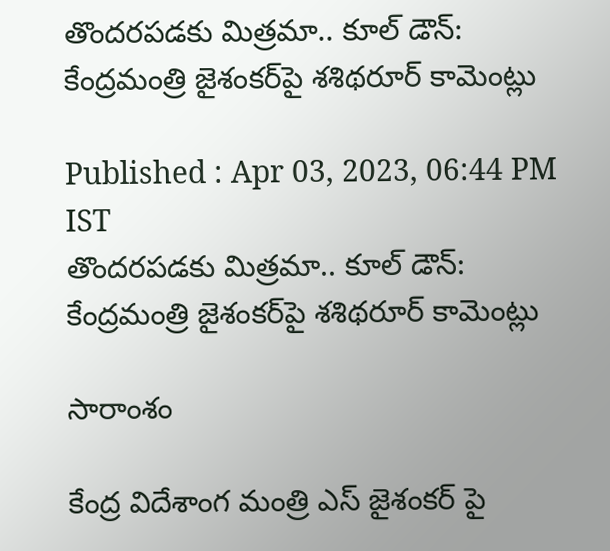తొందరపడకు మిత్రమా.. కూల్ డౌన్: కేంద్రమంత్రి జైశంకర్‌పై శశిథరూర్ కామెంట్లు

Published : Apr 03, 2023, 06:44 PM IST
తొందరపడకు మిత్రమా.. కూల్ డౌన్: కేంద్రమంత్రి జైశంకర్‌పై శశిథరూర్ కామెంట్లు

సారాంశం

కేంద్ర విదేశాంగ మంత్రి ఎస్ జైశంకర్ పై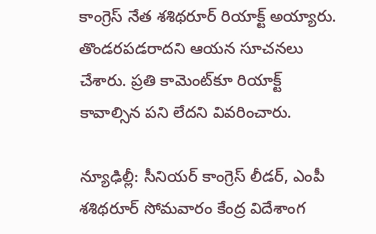కాంగ్రెస్ నేత శశిథరూర్ రియాక్ట్ అయ్యారు. తొండరపడరాదని ఆయన సూచనలు చేశారు. ప్రతి కామెంట్‌కూ రియాక్ట్ కావాల్సిన పని లేదని వివరించారు.

న్యూఢిల్లీ: సీనియర్ కాంగ్రెస్ లీడర్, ఎంపీ శశిథరూర్ సోమవారం కేంద్ర విదేశాంగ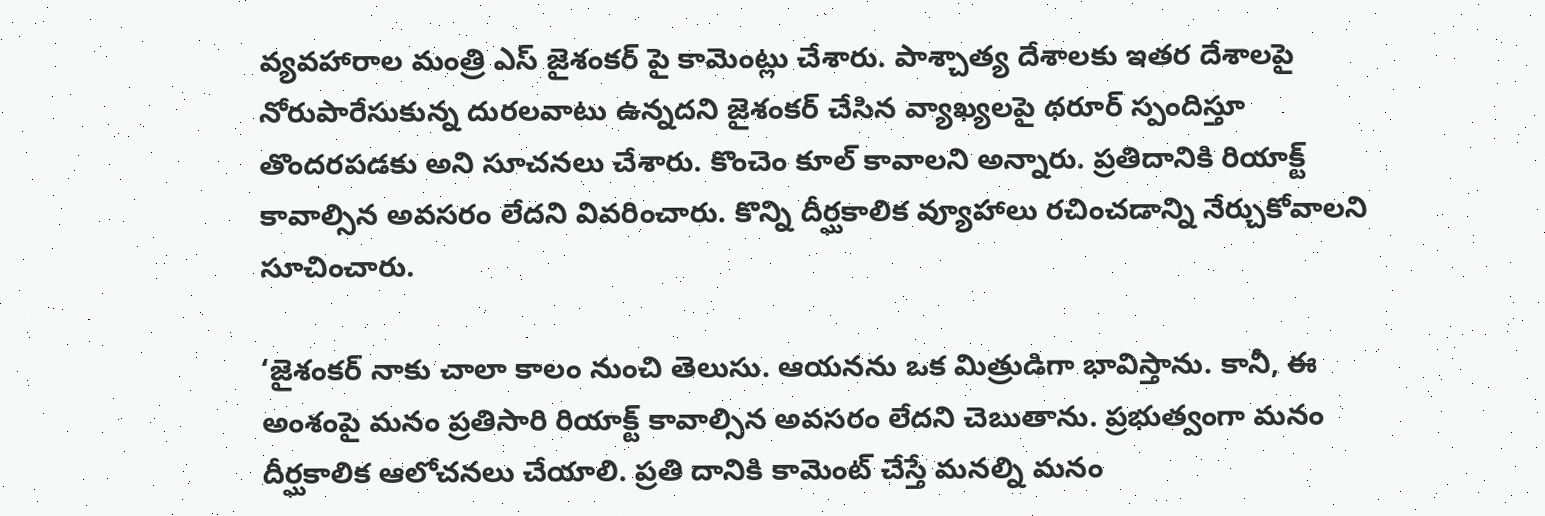వ్యవహారాల మంత్రి ఎస్ జైశంకర్ పై కామెంట్లు చేశారు. పాశ్చాత్య దేశాలకు ఇతర దేశాలపై నోరుపారేసుకున్న దురలవాటు ఉన్నదని జైశంకర్ చేసిన వ్యాఖ్యలపై థరూర్ స్పందిస్తూ తొందరపడకు అని సూచనలు చేశారు. కొంచెం కూల్ కావాలని అన్నారు. ప్రతిదానికి రియాక్ట్ కావాల్సిన అవసరం లేదని వివరించారు. కొన్ని దీర్ఘకాలిక వ్యూహాలు రచించడాన్ని నేర్చుకోవాలని సూచించారు.

‘జైశంకర్ నాకు చాలా కాలం నుంచి తెలుసు. ఆయనను ఒక మిత్రుడిగా భావిస్తాను. కానీ, ఈ అంశంపై మనం ప్రతిసారి రియాక్ట్ కావాల్సిన అవసరం లేదని చెబుతాను. ప్రభుత్వంగా మనం దీర్ఘకాలిక ఆలోచనలు చేయాలి. ప్రతి దానికి కామెంట్ చేస్తే మనల్ని మనం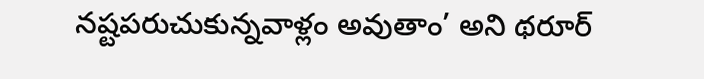నష్టపరుచుకున్నవాళ్లం అవుతాం’ అని థరూర్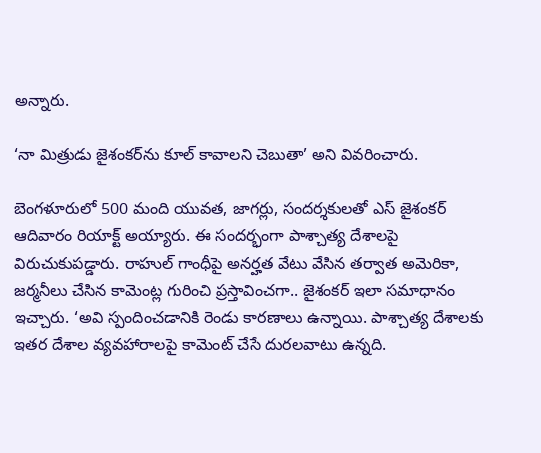అన్నారు.

‘నా మిత్రుడు జైశంకర్‌ను కూల్ కావాలని చెబుతా’ అని వివరించారు.

బెంగళూరులో 500 మంది యువత, జాగర్లు, సందర్శకులతో ఎస్ జైశంకర్ ఆదివారం రియాక్ట్ అయ్యారు. ఈ సందర్భంగా పాశ్చాత్య దేశాలపై విరుచుకుపడ్డారు. రాహుల్ గాంధీపై అనర్హత వేటు వేసిన తర్వాత అమెరికా, జర్మనీలు చేసిన కామెంట్ల గురించి ప్రస్తావించగా.. జైశంకర్ ఇలా సమాధానం ఇచ్చారు. ‘అవి స్పందించడానికి రెండు కారణాలు ఉన్నాయి. పాశ్చాత్య దేశాలకు ఇతర దేశాల వ్యవహారాలపై కామెంట్ చేసే దురలవాటు ఉన్నది.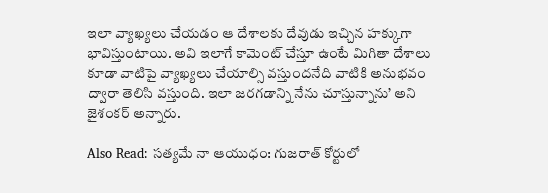ఇలా వ్యాఖ్యలు చేయడం ఆ దేశాలకు దేవుడు ఇచ్చిన హక్కుగా భావిస్తుంటాయి. అవి ఇలాగే కామెంట్ చేస్తూ ఉంటే మిగితా దేశాలు కూడా వాటిపై వ్యాఖ్యలు చేయాల్సి వస్తుందనేది వాటికి అనుభవం ద్వారా తెలిసి వస్తుంది. ఇలా జరగడాన్ని నేను చూస్తున్నాను’ అని జైశంకర్ అన్నారు.

Also Read: సత్యమే నా ఆయుధం: గుజరాత్ కోర్టులో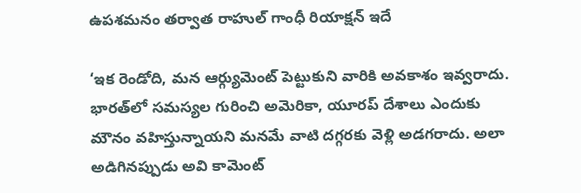ఉపశమనం తర్వాత రాహుల్ గాంధీ రియాక్షన్ ఇదే

‘ఇక రెండోది, మన ఆర్గ్యుమెంట్ పెట్టుకుని వారికి అవకాశం ఇవ్వరాదు. భారత్‌లో సమస్యల గురించి అమెరికా, యూరప్ దేశాలు ఎందుకు మౌనం వహిస్తున్నాయని మనమే వాటి దగ్గరకు వెళ్లి అడగరాదు. అలా అడిగినప్పుడు అవి కామెంట్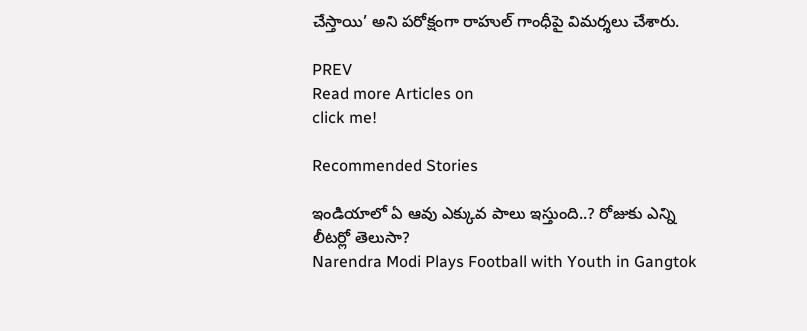చేస్తాయి’ అని పరోక్షంగా రాహుల్ గాంధీపై విమర్శలు చేశారు.

PREV
Read more Articles on
click me!

Recommended Stories

ఇండియాలో ఏ ఆవు ఎక్కువ పాలు ఇస్తుంది..? రోజుకు ఎన్ని లీటర్లో తెలుసా?
Narendra Modi Plays Football with Youth in Gangtok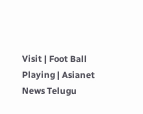Visit | Foot Ball Playing | Asianet News Telugu